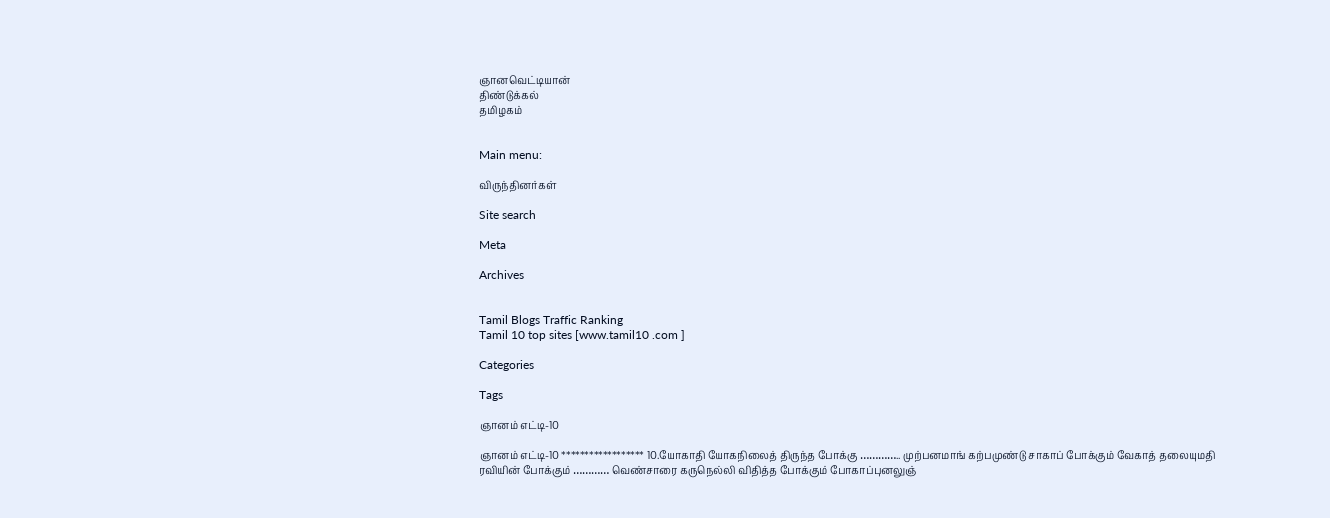ஞானவெட்டியான்
திண்டுக்கல்
தமிழகம்


Main menu:

விருந்தினர்கள்

Site search

Meta

Archives


Tamil Blogs Traffic Ranking
Tamil 10 top sites [www.tamil10 .com ]

Categories

Tags

ஞானம் எட்டி-10

ஞானம் எட்டி-10 ****************** 10.யோகாதி யோகநிலைத் திருந்த போக்கு ………….. முற்பனமாங் கற்பமுண்டு சாகாப் போக்கும் வேகாத் தலையுமதி ரவியின் போக்கும் ………… வெண்சாரை கருநெல்லி விதித்த போக்கும் போகாப்புனலுஞ்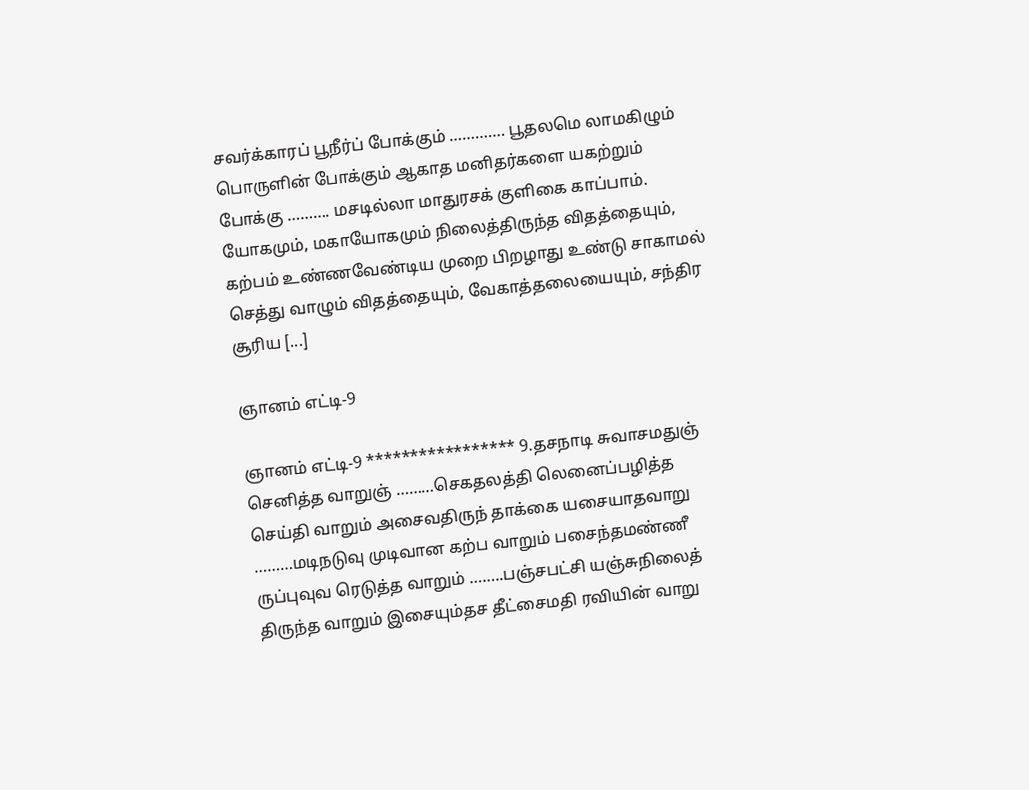சவர்க்காரப் பூநீர்ப் போக்கும் …………. பூதலமெ லாமகிழும் பொருளின் போக்கும் ஆகாத மனிதர்களை யகற்றும் போக்கு ………. மசடில்லா மாதுரசக் குளிகை காப்பாம். யோகமும், மகாயோகமும் நிலைத்திருந்த விதத்தையும், கற்பம் உண்ணவேண்டிய முறை பிறழாது உண்டு சாகாமல் செத்து வாழும் விதத்தையும், வேகாத்தலையையும், சந்திர சூரிய [...]

ஞானம் எட்டி-9

ஞானம் எட்டி-9 ***************** 9.தசநாடி சுவாசமதுஞ் செனித்த வாறுஞ் ………செகதலத்தி லெனைப்பழித்த செய்தி வாறும் அசைவதிருந் தாக்கை யசையாதவாறு ………மடிநடுவு முடிவான கற்ப வாறும் பசைந்தமண்ணீ ருப்புவுவ ரெடுத்த வாறும் ……..பஞ்சபட்சி யஞ்சுநிலைத் திருந்த வாறும் இசையும்தச தீட்சைமதி ரவியின் வாறு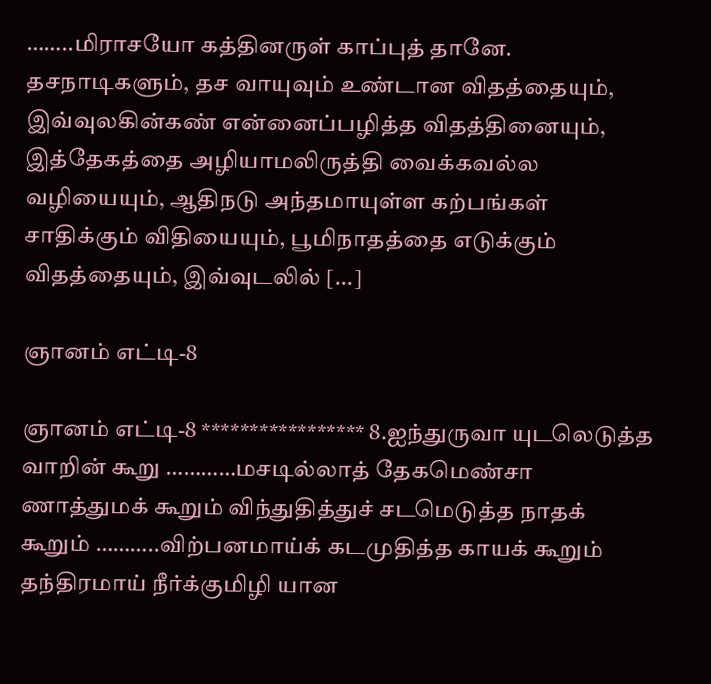……..மிராசயோ கத்தினருள் காப்புத் தானே. தசநாடிகளும், தச வாயுவும் உண்டான விதத்தையும், இவ்வுலகின்கண் என்னைப்பழித்த விதத்தினையும், இத்தேகத்தை அழியாமலிருத்தி வைக்கவல்ல வழியையும், ஆதிநடு அந்தமாயுள்ள கற்பங்கள் சாதிக்கும் விதியையும், பூமிநாதத்தை எடுக்கும் விதத்தையும், இவ்வுடலில் [...]

ஞானம் எட்டி-8

ஞானம் எட்டி-8 ***************** 8.ஐந்துருவா யுடலெடுத்த வாறின் கூறு …………மசடில்லாத் தேகமெண்சா ணாத்துமக் கூறும் விந்துதித்துச் சடமெடுத்த நாதக் கூறும் ………..விற்பனமாய்க் கடமுதித்த காயக் கூறும் தந்திரமாய் நீர்க்குமிழி யான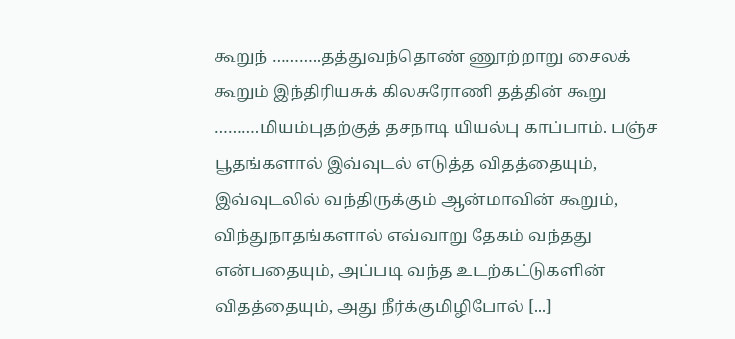கூறுந் ………..தத்துவந்தொண் ணூற்றாறு சைலக் கூறும் இந்திரியசுக் கிலசுரோணி தத்தின் கூறு ……….மியம்புதற்குத் தசநாடி யியல்பு காப்பாம். பஞ்ச பூதங்களால் இவ்வுடல் எடுத்த விதத்தையும், இவ்வுடலில் வந்திருக்கும் ஆன்மாவின் கூறும், விந்துநாதங்களால் எவ்வாறு தேகம் வந்தது என்பதையும், அப்படி வந்த உடற்கட்டுகளின் விதத்தையும், அது நீர்க்குமிழிபோல் [...]